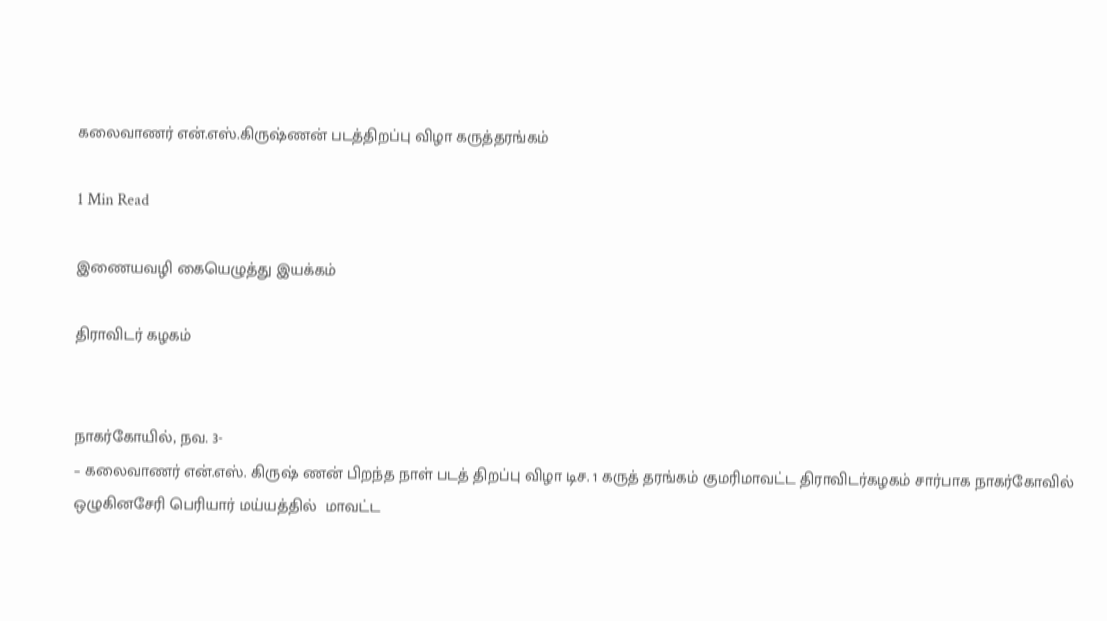கலைவாணர் என்.எஸ்.கிருஷ்ணன் படத்திறப்பு விழா கருத்தரங்கம்

1 Min Read

இணையவழி கையெழுத்து இயக்கம்

திராவிடர் கழகம்


நாகர்கோயில், நவ. 3-
– கலைவாணர் என்.எஸ். கிருஷ் ணன் பிறந்த நாள் படத் திறப்பு விழா டிச. 1 கருத் தரங்கம் குமரிமாவட்ட திராவிடர்கழகம் சார்பாக நாகர்கோவில் ஒழுகினசேரி பெரியார் மய்யத்தில்  மாவட்ட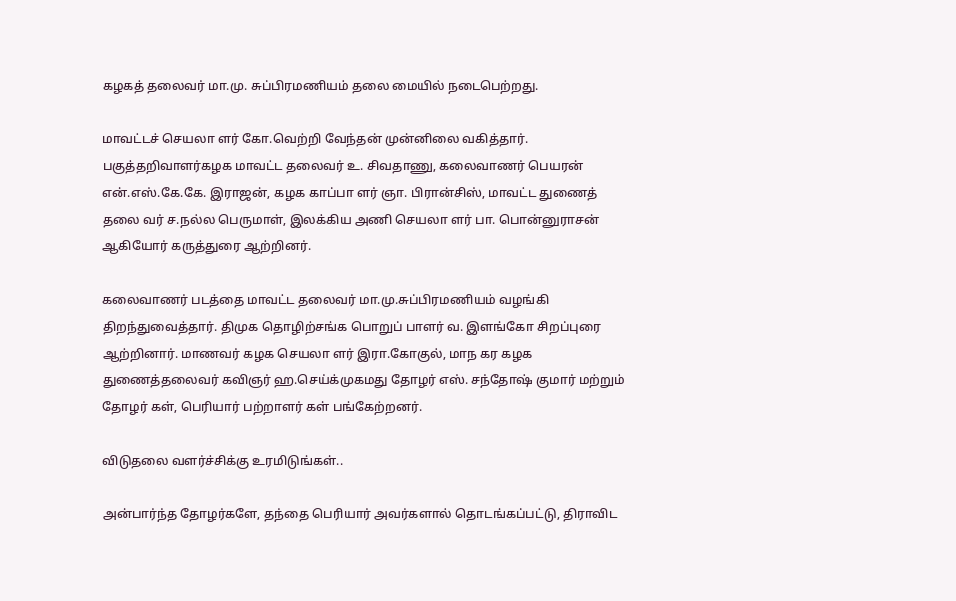கழகத் தலைவர் மா.மு. சுப்பிரமணியம் தலை மையில் நடைபெற்றது.

மாவட்டச் செயலா ளர் கோ.வெற்றி வேந்தன் முன்னிலை வகித்தார். பகுத்தறிவாளர்கழக மாவட்ட தலைவர் உ. சிவதாணு, கலைவாணர் பெயரன் என்.எஸ்.கே.கே. இராஜன், கழக காப்பா ளர் ஞா. பிரான்சிஸ், மாவட்ட துணைத் தலை வர் ச.நல்ல பெருமாள், இலக்கிய அணி செயலா ளர் பா. பொன்னுராசன் ஆகியோர் கருத்துரை ஆற்றினர்.

கலைவாணர் படத்தை மாவட்ட தலைவர் மா.மு.சுப்பிரமணியம் வழங்கி திறந்துவைத்தார். திமுக தொழிற்சங்க பொறுப் பாளர் வ. இளங்கோ சிறப்புரை ஆற்றினார். மாணவர் கழக செயலா ளர் இரா.கோகுல், மாந கர கழக துணைத்தலைவர் கவிஞர் ஹ.செய்க்முகமது தோழர் எஸ். சந்தோஷ் குமார் மற்றும் தோழர் கள், பெரியார் பற்றாளர் கள் பங்கேற்றனர்.

விடுதலை வளர்ச்சிக்கு உரமிடுங்கள்..

அன்பார்ந்த தோழர்களே, தந்தை பெரியார் அவர்களால் தொடங்கப்பட்டு, திராவிட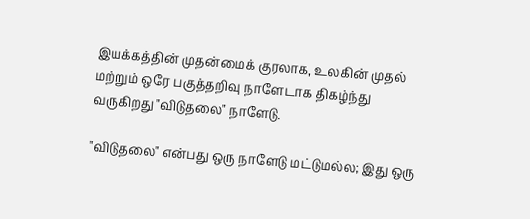இயக்கத்தின் முதன்மைக் குரலாக, உலகின் முதல் மற்றும் ஒரே பகுத்தறிவு நாளேடாக திகழ்ந்து வருகிறது "விடுதலை" நாளேடு.

"விடுதலை" என்பது ஒரு நாளேடு மட்டுமல்ல; இது ஒரு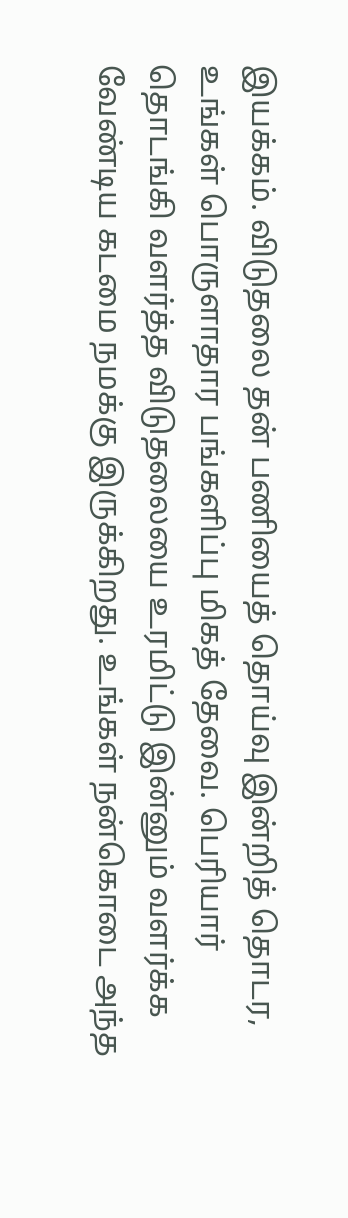இயக்கம். விடுதலை தன் பணியைத் தொய்வு இன்றித் தொடர, உங்கள் பொருளாதார பங்களிப்பு மிகத் தேவை. பெரியார் தொடங்கி வளர்த்த விடுதலையை உரமிட்டு இன்னும் வளர்க்க வேண்டிய கடமை நமக்கு இருக்கிறது. உங்கள் நன்கொடை அந்த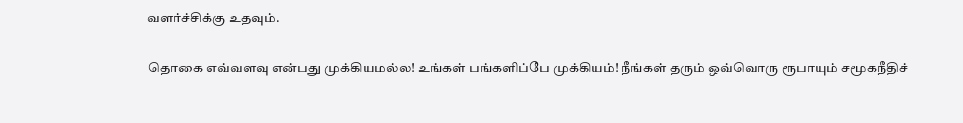வளர்ச்சிக்கு உதவும்.

தொகை எவ்வளவு என்பது முக்கியமல்ல! உங்கள் பங்களிப்பே முக்கியம்! நீங்கள் தரும் ஒவ்வொரு ரூபாயும் சமூகநீதிச்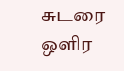சுடரை ஒளிர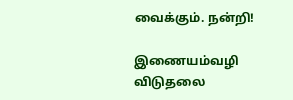வைக்கும். நன்றி!

இணையம்வழி விடுதலை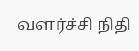வளர்ச்சி நிதி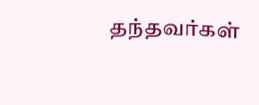தந்தவர்கள்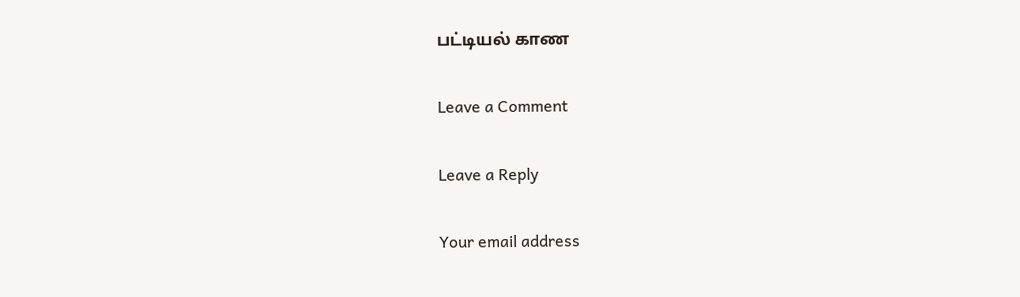பட்டியல் காண

Leave a Comment

Leave a Reply

Your email address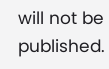will not be published.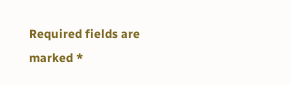Required fields are marked *